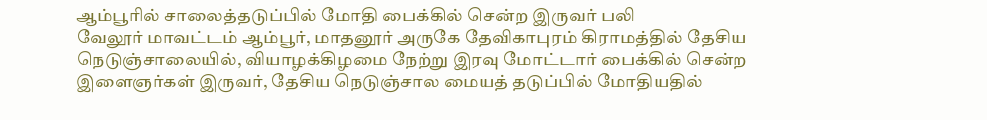ஆம்பூரில் சாலைத்தடுப்பில் மோதி பைக்கில் சென்ற இருவர் பலி
வேலூர் மாவட்டம் ஆம்பூர், மாதனூர் அருகே தேவிகாபுரம் கிராமத்தில் தேசிய நெடுஞ்சாலையில், வியாழக்கிழமை நேற்று இரவு மோட்டார் பைக்கில் சென்ற இளைஞர்கள் இருவர், தேசிய நெடுஞ்சால மையத் தடுப்பில் மோதியதில்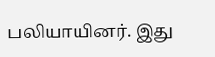பலியாயினர். இது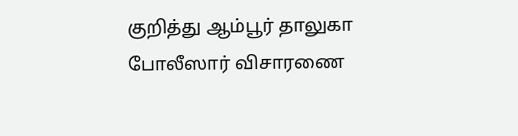குறித்து ஆம்பூர் தாலுகா போலீஸார் விசாரணை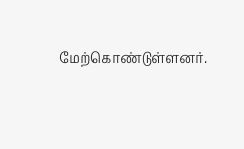மேற்கொண்டுள்ளனர்.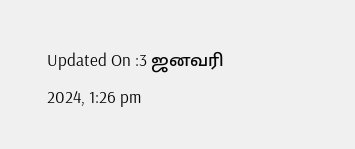Updated On :3 ஜனவரி 2024, 1:26 pm